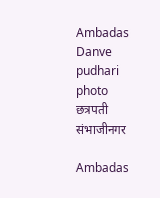Ambadas Danve pudhari photo
छत्रपती संभाजीनगर

Ambadas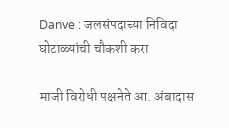Danve : जलसंपदाच्या निविदा घोटाळ्यांची चौकशी करा

माजी विरोधी पक्षनेते आ. अंबादास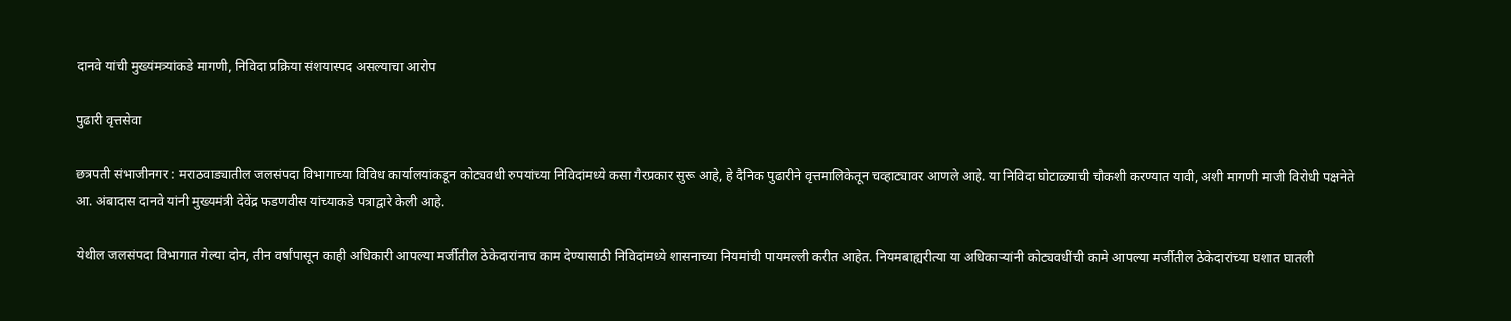दानवे यांची मुख्यंमत्र्यांकडे मागणी, निविदा प्रक्रिया संशयास्‍पद असल्‍याचा आरोप

पुढारी वृत्तसेवा

छत्रपती संभाजीनगर : मराठवाड्यातील जलसंपदा विभागाच्या विविध कार्यालयांकडून कोट्यवधी रुपयांच्या निविदांमध्ये कसा गैरप्रकार सुरू आहे, हे दैनिक पुढारीने वृत्तमालिकेतून चव्हाट्यावर आणले आहे. या निविदा घोटाळ्याची चौकशी करण्यात यावी, अशी मागणी माजी विरोधी पक्षनेते आ. अंबादास दानवे यांनी मुख्यमंत्री देवेंद्र फडणवीस यांच्याकडे पत्राद्वारे केली आहे.

येथील जलसंपदा विभागात गेल्या दोन, तीन वर्षांपासून काही अधिकारी आपल्या मर्जीतील ठेकेदारांनाच काम देण्यासाठी निविदांमध्ये शासनाच्या नियमांची पायमल्ली करीत आहेत. नियमबाह्यरीत्या या अधिकाऱ्यांनी कोट्यवधींची कामे आपल्या मर्जीतील ठेकेदारांच्या घशात घातली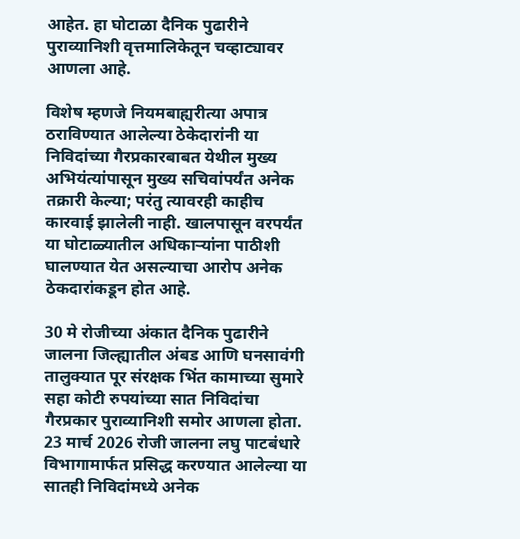आहेत. हा घोटाळा दैनिक पुढारीने पुराव्यानिशी वृत्तमालिकेतून चव्हाट्यावर आणला आहे.

विशेष म्हणजे नियमबाह्यरीत्या अपात्र ठराविण्यात आलेल्या ठेकेदारांनी या निविदांच्या गैरप्रकारबाबत येथील मुख्य अभियंत्यांपासून मुख्य सचिवांपर्यंत अनेक तक्रारी केल्या; परंतु त्यावरही काहीच कारवाई झालेली नाही. खालपासून वरपर्यंत या घोटाळ्यातील अधिकाऱ्यांना पाठीशी घालण्यात येत असल्याचा आरोप अनेक ठेकदारांकडून होत आहे.

30 मे रोजीच्या अंकात दैनिक पुढारीने जालना जिल्ह्यातील अंबड आणि घनसावंगी तालुक्यात पूर संरक्षक भिंत कामाच्या सुमारे सहा कोटी रुपयांच्या सात निविदांचा गैरप्रकार पुराव्यानिशी समोर आणला होता. 23 मार्च 2026 रोजी जालना लघु पाटबंधारे विभागामार्फत प्रसिद्ध करण्यात आलेल्या या सातही निविदांमध्ये अनेक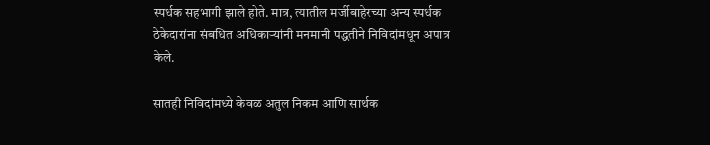स्पर्धक सहभागी झाले होते. मात्र, त्यातील मर्जीबाहेरच्या अन्य स्पर्धक ठेकेदारांना संबधित अधिकाऱ्यांनी मनमानी पद्धतीने निविदांमधून अपात्र केले.

सातही निविदांमध्ये केवळ अतुल निकम आणि सार्थक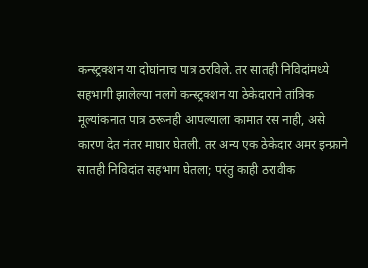कन्स्ट्रक्शन या दोघांनाच पात्र ठरविले. तर सातही निविदांमध्ये सहभागी झालेल्या नलगे कन्स्ट्रक्शन या ठेकेदाराने तांत्रिक मूल्यांकनात पात्र ठरूनही आपल्याला कामात रस नाही, असे कारण देत नंतर माघार घेतली. तर अन्य एक ठेकेदार अमर इन्फ्राने सातही निविदांत सहभाग घेतला; परंतु काही ठरावीक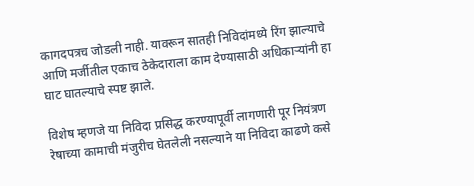कागदपत्रच जोडली नाही. यावरून सातही निविदांमध्ये रिंग झाल्याचे आणि मर्जीतील एकाच ठेकेदाराला काम देण्यासाठी अधिकाऱ्यांनी हा घाट घातल्याचे स्पष्ट झाले.

विशेष म्हणजे या निविदा प्रसिद्ध करण्यापूर्वी लागणारी पूर नियंत्रण रेषाच्या कामाची मंजुरीच घेतलेली नसल्याने या निविदा काढणे कसे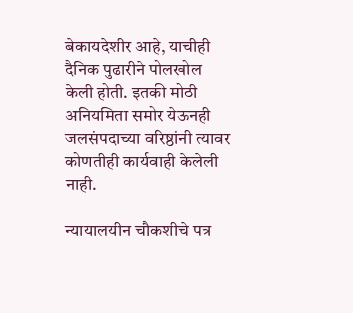बेकायदेशीर आहे, याचीही दैनिक पुढारीने पोलखोल केली होती. इतकी मोठी अनियमिता समोर येऊनही जलसंपदाच्या वरिष्ठांनी त्यावर कोणतीही कार्यवाही केलेली नाही.

न्‍यायालयीन चौकशीचे पत्र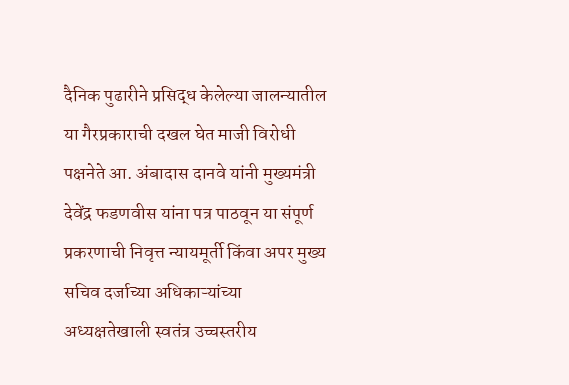दैनिक पुढारीने प्रसिद्ध केलेल्या जालन्यातील या गैरप्रकाराची दखल घेत माजी विरोधी पक्षनेते आ. अंबादास दानवे यांनी मुख्यमंत्री देवेंद्र फडणवीस यांना पत्र पाठवून या संपूर्ण प्रकरणाची निवृत्त न्यायमूर्ती किंवा अपर मुख्य सचिव दर्जाच्या अधिकाऱ्यांच्या अध्यक्षतेखाली स्वतंत्र उच्चस्तरीय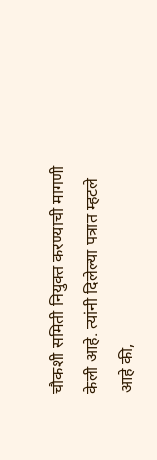चौकशी समिती नियुक्त करण्याची मागणी केली आहे. त्यांनी दिलेल्या पत्रात म्हटले आहे की,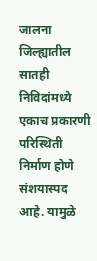जालना जिल्ह्यातील सातही निविदांमध्ये एकाच प्रकारणी परिस्थिती निर्माण होणे संशयास्पद आहे. यामुळे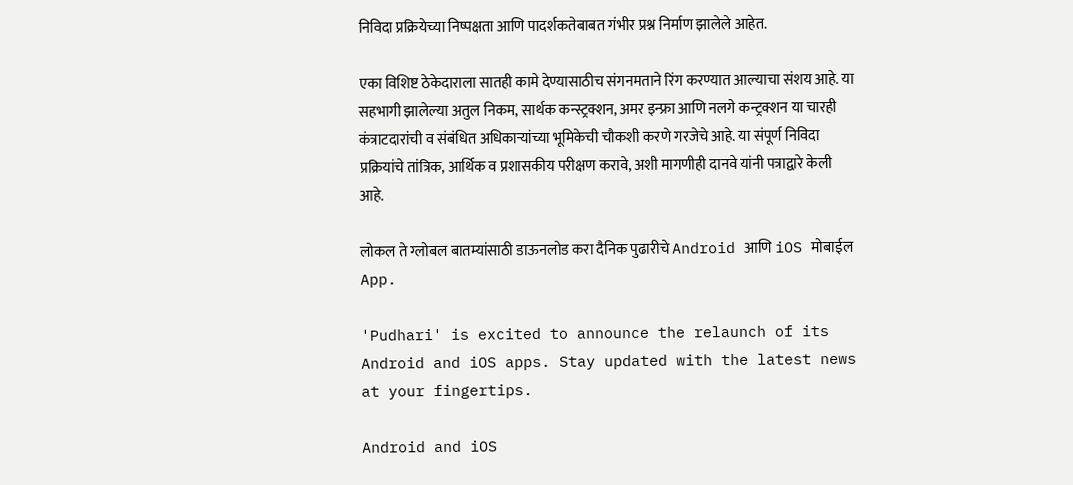निविदा प्रक्रियेच्या निष्पक्षता आणि पादर्शकतेबाबत गंभीर प्रश्न निर्माण झालेले आहेत.

एका विशिष्ट ठेकेदाराला सातही कामे देण्यासाठीच संगनमताने रिंग करण्यात आल्याचा संशय आहे. या सहभागी झालेल्या अतुल निकम, सार्थक कन्स्ट्रक्शन, अमर इन्फ्रा आणि नलगे कन्ट्रक्शन या चारही कंत्राटदारांची व संबंधित अधिकाऱ्यांच्या भूमिकेची चौकशी करणे गरजेचे आहे. या संपूर्ण निविदा प्रक्रियांचे तांत्रिक, आर्थिक व प्रशासकीय परीक्षण करावे, अशी मागणीही दानवे यांनी पत्राद्वारे केली आहे.

लोकल ते ग्लोबल बातम्यांसाठी डाऊनलोड करा दैनिक पुढारीचे Android आणि iOS मोबाईल App.

'Pudhari' is excited to announce the relaunch of its Android and iOS apps. Stay updated with the latest news at your fingertips.

Android and iOS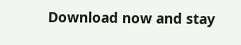Download now and stay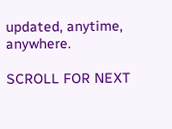updated, anytime, anywhere.

SCROLL FOR NEXT